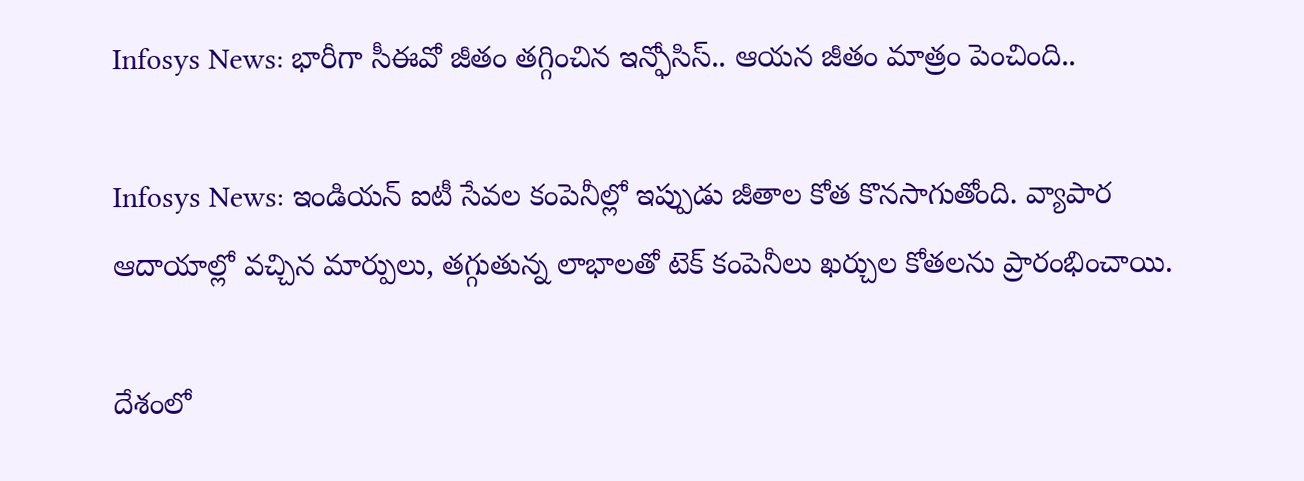Infosys News: భారీగా సీఈవో జీతం తగ్గించిన ఇన్ఫోసిస్.. ఆయన జీతం మాత్రం పెంచింది..

Infosys News: ఇండియన్ ఐటీ సేవల కంపెనీల్లో ఇప్పుడు జీతాల కోత కొనసాగుతోంది. వ్యాపార ఆదాయాల్లో వచ్చిన మార్పులు, తగ్గుతున్న లాభాలతో టెక్ కంపెనీలు ఖర్చుల కోతలను ప్రారంభించాయి.

దేశంలో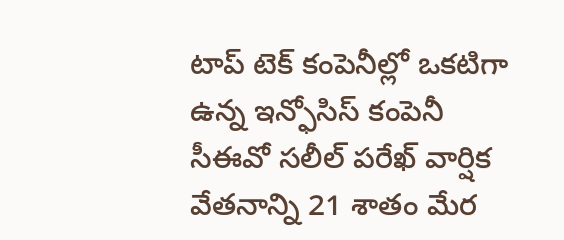టాప్ టెక్ కంపెనీల్లో ఒకటిగా ఉన్న ఇన్ఫోసిస్ కంపెనీ సీఈవో సలీల్ పరేఖ్ వార్షిక వేతనాన్ని 21 శాతం మేర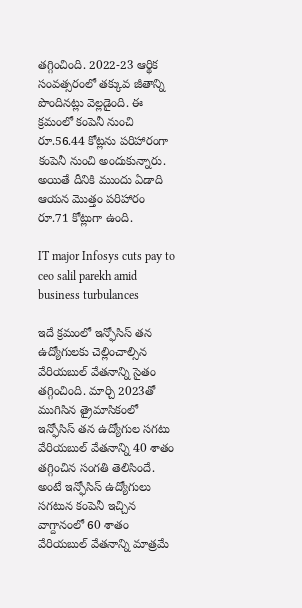తగ్గించింది. 2022-23 ఆర్థిక సంవత్సరంలో తక్కువ జీతాన్ని పొందినట్లు వెల్లడైంది. ఈ క్రమంలో కంపెనీ నుంచి రూ.56.44 కోట్లను పరిహారంగా కంపెనీ నుంచి అందుకున్నారు. అయితే దీనికి ముందు ఏడాది ఆయన మెుత్తం పరిహారం రూ.71 కోట్లుగా ఉంది.

IT major Infosys cuts pay to ceo salil parekh amid business turbulances

ఇదే క్రమంలో ఇన్ఫోసిస్ తన ఉద్యోగులకు చెల్లించాల్సిన వేరియబుల్ వేతనాన్ని సైతం తగ్గించింది. మార్చి 2023తో ముగిసిన త్రైమాసికంలో ఇన్ఫోసిస్ తన ఉద్యోగుల సగటు వేరియబుల్ వేతనాన్ని 40 శాతం తగ్గించిన సంగతి తెలిసిందే. అంటే ఇన్ఫోసిస్ ఉద్యోగులు సగటున కంపెనీ ఇచ్చిన వాగ్దానంలో 60 శాతం వేరియబుల్ వేతనాన్ని మాత్రమే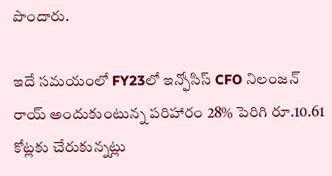పొందారు.

ఇదే సమయంలో FY23లో ఇన్ఫోసిస్ CFO నిలంజన్ రాయ్ అందుకుంటున్న పరిహారం 28% పెరిగి రూ.10.61 కోట్లకు చేరుకున్నట్లు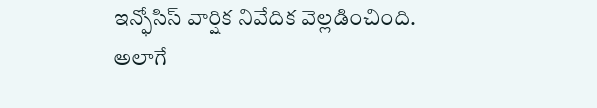ఇన్ఫోసిస్ వార్షిక నివేదిక వెల్లడించింది. అలాగే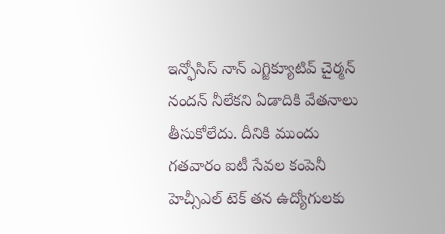ఇన్ఫోసిస్ నాన్ ఎగ్జిక్యూటివ్ చైర్మన్ నందన్ నీలేకని ఏడాదికి వేతనాలు తీసుకోలేదు. దీనికి ముందు గతవారం ఐటీ సేవల కంపెనీ హెచ్సీఎల్ టెక్ తన ఉద్యోగులకు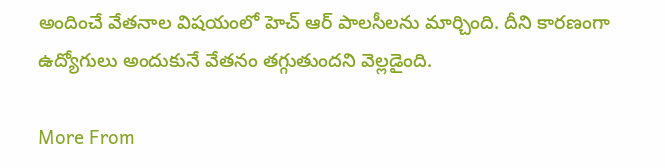అందించే వేతనాల విషయంలో హెచ్ ఆర్ పాలసీలను మార్చింది. దీని కారణంగా ఉద్యోగులు అందుకునే వేతనం తగ్గుతుందని వెల్లడైంది.

More From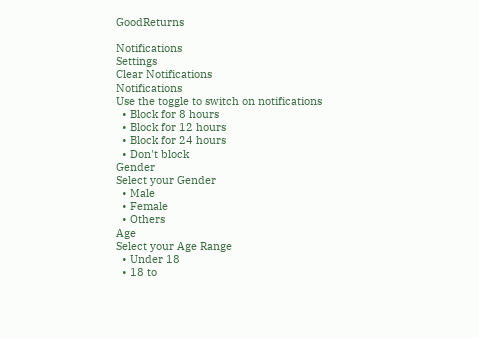GoodReturns

Notifications
Settings
Clear Notifications
Notifications
Use the toggle to switch on notifications
  • Block for 8 hours
  • Block for 12 hours
  • Block for 24 hours
  • Don't block
Gender
Select your Gender
  • Male
  • Female
  • Others
Age
Select your Age Range
  • Under 18
  • 18 to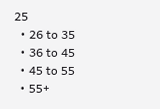25
  • 26 to 35
  • 36 to 45
  • 45 to 55
  • 55+